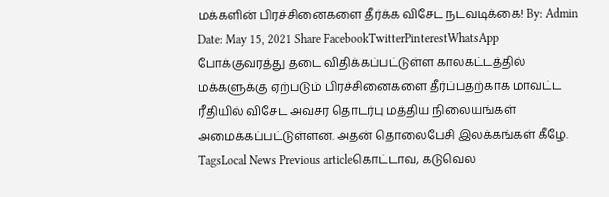மக்களின் பிரச்சினைகளை தீர்க்க விசேட நடவடிக்கை! By: Admin Date: May 15, 2021 Share FacebookTwitterPinterestWhatsApp போக்குவரத்து தடை விதிக்கப்பட்டுள்ள காலகட்டத்தில் மக்களுக்கு ஏற்படும் பிரச்சினைகளை தீர்ப்பதற்காக மாவட்ட ரீதியில் விசேட அவசர தொடர்பு மத்திய நிலையங்கள் அமைக்கப்பட்டுள்ளன. அதன் தொலைபேசி இலக்கங்கள் கீழே. TagsLocal News Previous articleகொட்டாவ, கடுவெல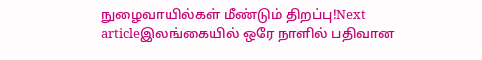நுழைவாயில்கள் மீண்டும் திறப்பு!Next articleஇலங்கையில் ஒரே நாளில் பதிவான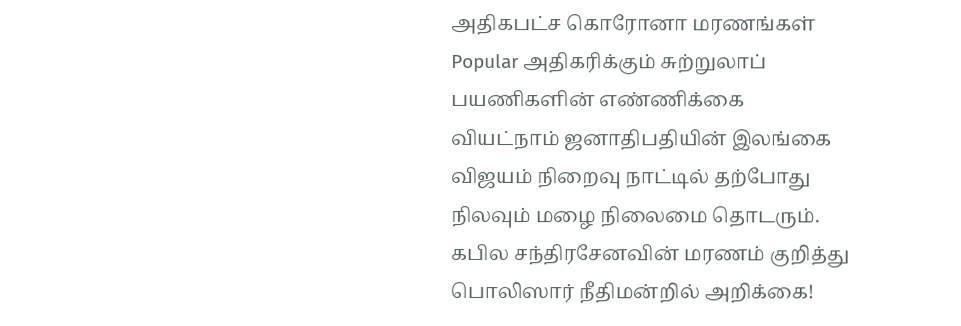அதிகபட்ச கொரோனா மரணங்கள் Popular அதிகரிக்கும் சுற்றுலாப் பயணிகளின் எண்ணிக்கை வியட்நாம் ஜனாதிபதியின் இலங்கை விஜயம் நிறைவு நாட்டில் தற்போது நிலவும் மழை நிலைமை தொடரும். கபில சந்திரசேனவின் மரணம் குறித்து பொலிஸார் நீதிமன்றில் அறிக்கை!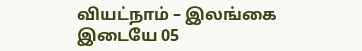வியட்நாம் – இலங்கை இடையே 05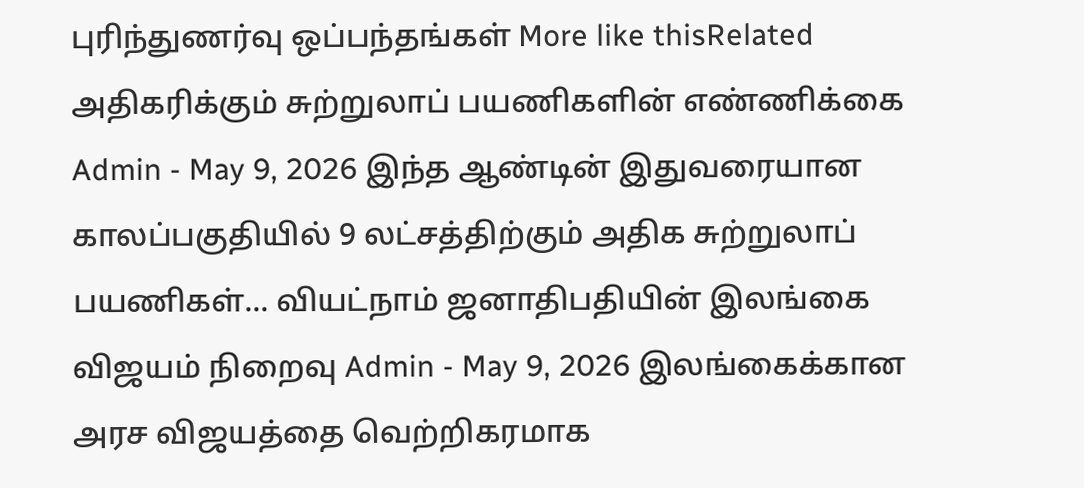புரிந்துணர்வு ஒப்பந்தங்கள் More like thisRelated அதிகரிக்கும் சுற்றுலாப் பயணிகளின் எண்ணிக்கை Admin - May 9, 2026 இந்த ஆண்டின் இதுவரையான காலப்பகுதியில் 9 லட்சத்திற்கும் அதிக சுற்றுலாப் பயணிகள்... வியட்நாம் ஜனாதிபதியின் இலங்கை விஜயம் நிறைவு Admin - May 9, 2026 இலங்கைக்கான அரச விஜயத்தை வெற்றிகரமாக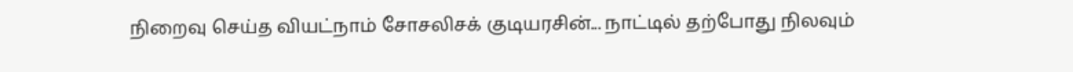நிறைவு செய்த வியட்நாம் சோசலிசக் குடியரசின்... நாட்டில் தற்போது நிலவும்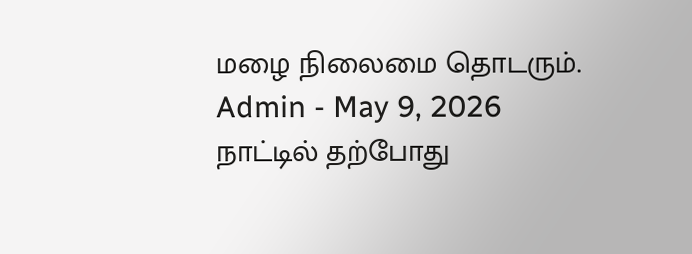மழை நிலைமை தொடரும். Admin - May 9, 2026 நாட்டில் தற்போது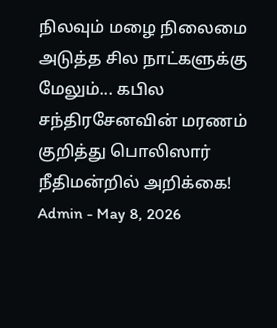நிலவும் மழை நிலைமை அடுத்த சில நாட்களுக்கு மேலும்... கபில சந்திரசேனவின் மரணம் குறித்து பொலிஸார் நீதிமன்றில் அறிக்கை! Admin - May 8, 2026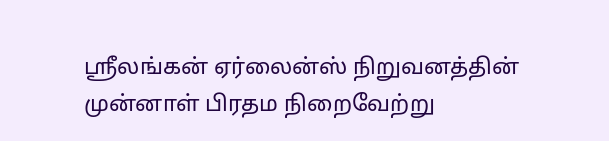ஸ்ரீலங்கன் ஏர்லைன்ஸ் நிறுவனத்தின் முன்னாள் பிரதம நிறைவேற்று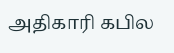அதிகாரி கபில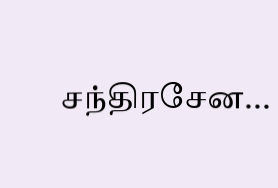சந்திரசேன...